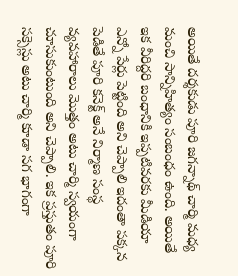అయితే దర్శకుడు పూరి జగన్నాథ్ చార్మి మధ్య మంచి సాన్నిహిత్యం సంబంధం ఉంది. అయితే ఇక వీరిద్దరి బంధానికి ఇప్పటివరకు మీడియా ఎన్నో పేర్లు పెట్టింది అని చెప్పాలి ఇదంతా పక్కన పెడితే పూరి కనెక్ట్ అనే నిర్మాణ సంస్థ వ్యవహారాలు మొత్తం అటు చార్మి స్వయంగా చూసుకుంటుంది అని చెప్పాలి. ఇక ప్రస్తుతం పూరి సక్సెస్లు అటు చార్మి కూడా సగ భాగంగా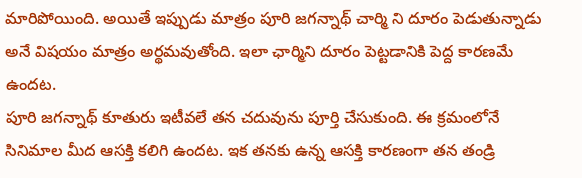మారిపోయింది. అయితే ఇప్పుడు మాత్రం పూరి జగన్నాథ్ చార్మి ని దూరం పెడుతున్నాడు అనే విషయం మాత్రం అర్థమవుతోంది. ఇలా ఛార్మిని దూరం పెట్టడానికి పెద్ద కారణమే ఉందట.
పూరి జగన్నాథ్ కూతురు ఇటీవలే తన చదువును పూర్తి చేసుకుంది. ఈ క్రమంలోనే సినిమాల మీద ఆసక్తి కలిగి ఉందట. ఇక తనకు ఉన్న ఆసక్తి కారణంగా తన తండ్రి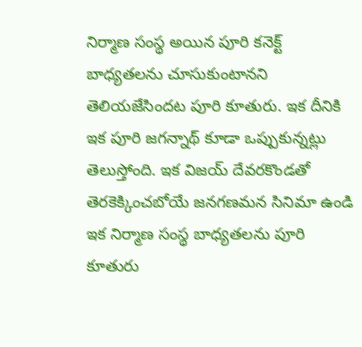నిర్మాణ సంస్థ అయిన పూరి కనెక్ట్ బాధ్యతలను చూసుకుంటానని తెలియజేసిందట పూరి కూతురు. ఇక దీనికి ఇక పూరి జగన్నాథ్ కూడా ఒప్పుకున్నట్లు తెలుస్తోంది. ఇక విజయ్ దేవరకొండతో తెరకెక్కించబోయే జనగణమన సినిమా ఉండి ఇక నిర్మాణ సంస్థ బాధ్యతలను పూరి కూతురు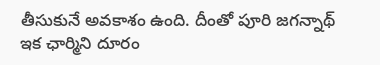తీసుకునే అవకాశం ఉంది. దీంతో పూరి జగన్నాథ్ ఇక ఛార్మిని దూరం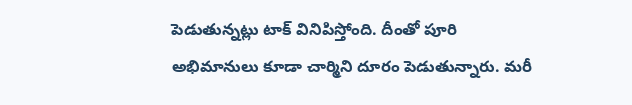పెడుతున్నట్లు టాక్ వినిపిస్తోంది. దీంతో పూరి అభిమానులు కూడా చార్మిని దూరం పెడుతున్నారు. మరీ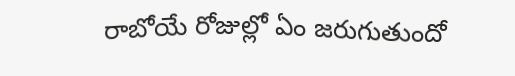రాబోయే రోజుల్లో ఏం జరుగుతుందో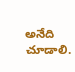అనేది చూడాలి.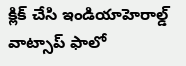క్లిక్ చేసి ఇండియాహెరాల్డ్ వాట్సాప్ ఫాలో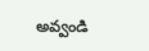అవ్వండి